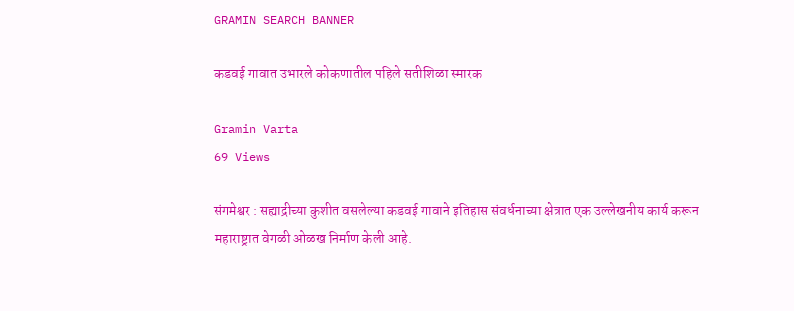GRAMIN SEARCH BANNER

कडवई गावात उभारले कोकणातील पहिले सतीशिळा स्मारक

Gramin Varta
69 Views

संगमेश्वर : सह्याद्रीच्या कुशीत वसलेल्या कडवई गावाने इतिहास संवर्धनाच्या क्षेत्रात एक उल्लेखनीय कार्य करून महाराष्ट्रात वेगळी ओळख निर्माण केली आहे.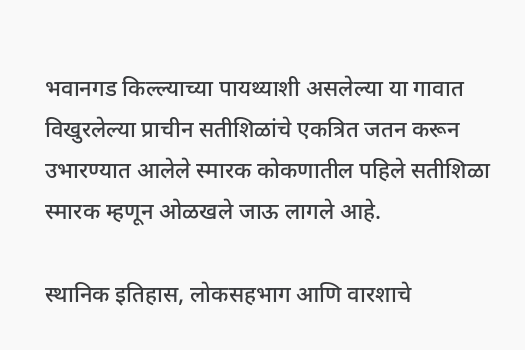भवानगड किल्ल्याच्या पायथ्याशी असलेल्या या गावात विखुरलेल्या प्राचीन सतीशिळांचे एकत्रित जतन करून उभारण्यात आलेले स्मारक कोकणातील पहिले सतीशिळा स्मारक म्हणून ओळखले जाऊ लागले आहे.

स्थानिक इतिहास, लोकसहभाग आणि वारशाचे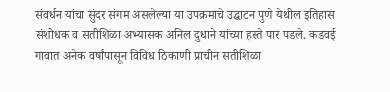संवर्धन यांचा सुंदर संगम असलेल्या या उपक्रमाचे उद्घाटन पुणे येथील इतिहास संशोधक व सतीशिळा अभ्यासक अनिल दुधाने यांच्या हस्ते पार पडले. कडवई गावात अनेक वर्षांपासून विविध ठिकाणी प्राचीन सतीशिळा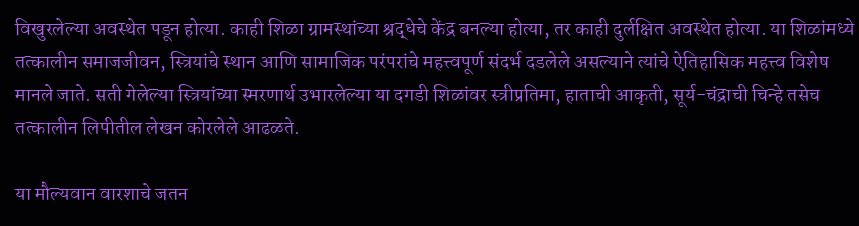विखुरलेल्या अवस्थेत पडून होत्या. काही शिळा ग्रामस्थांच्या श्रद्धेचे केंद्र बनल्या होत्या, तर काही दुर्लक्षित अवस्थेत होत्या. या शिळांमध्ये तत्कालीन समाजजीवन, स्त्रियांचे स्थान आणि सामाजिक परंपरांचे महत्त्वपूर्ण संदर्भ दडलेले असल्याने त्यांचे ऐतिहासिक महत्त्व विशेष मानले जाते. सती गेलेल्या स्त्रियांच्या स्मरणार्थ उभारलेल्या या दगडी शिळांवर स्त्रीप्रतिमा, हाताची आकृती, सूर्य-चंद्राची चिन्हे तसेच तत्कालीन लिपीतील लेखन कोरलेले आढळते.

या मौल्यवान वारशाचे जतन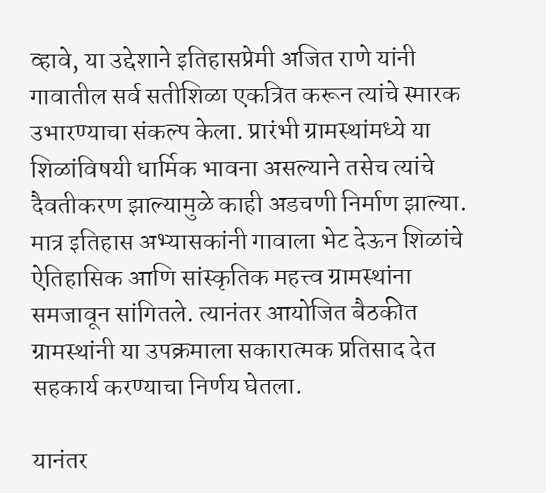व्हावे, या उद्देशाने इतिहासप्रेमी अजित राणे यांनी गावातील सर्व सतीशिळा एकत्रित करून त्यांचे स्मारक उभारण्याचा संकल्प केला. प्रारंभी ग्रामस्थांमध्ये या शिळांविषयी धार्मिक भावना असल्याने तसेच त्यांचे दैवतीकरण झाल्यामुळे काही अडचणी निर्माण झाल्या. मात्र इतिहास अभ्यासकांनी गावाला भेट देऊन शिळांचे ऐतिहासिक आणि सांस्कृतिक महत्त्व ग्रामस्थांना समजावून सांगितले. त्यानंतर आयोजित बैठकीत ग्रामस्थांनी या उपक्रमाला सकारात्मक प्रतिसाद देत सहकार्य करण्याचा निर्णय घेतला.

यानंतर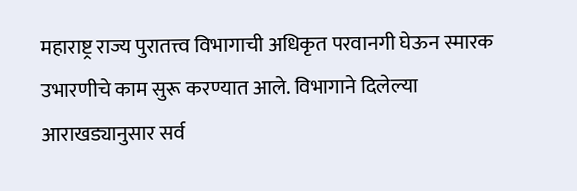महाराष्ट्र राज्य पुरातत्त्व विभागाची अधिकृत परवानगी घेऊन स्मारक उभारणीचे काम सुरू करण्यात आले. विभागाने दिलेल्या आराखड्यानुसार सर्व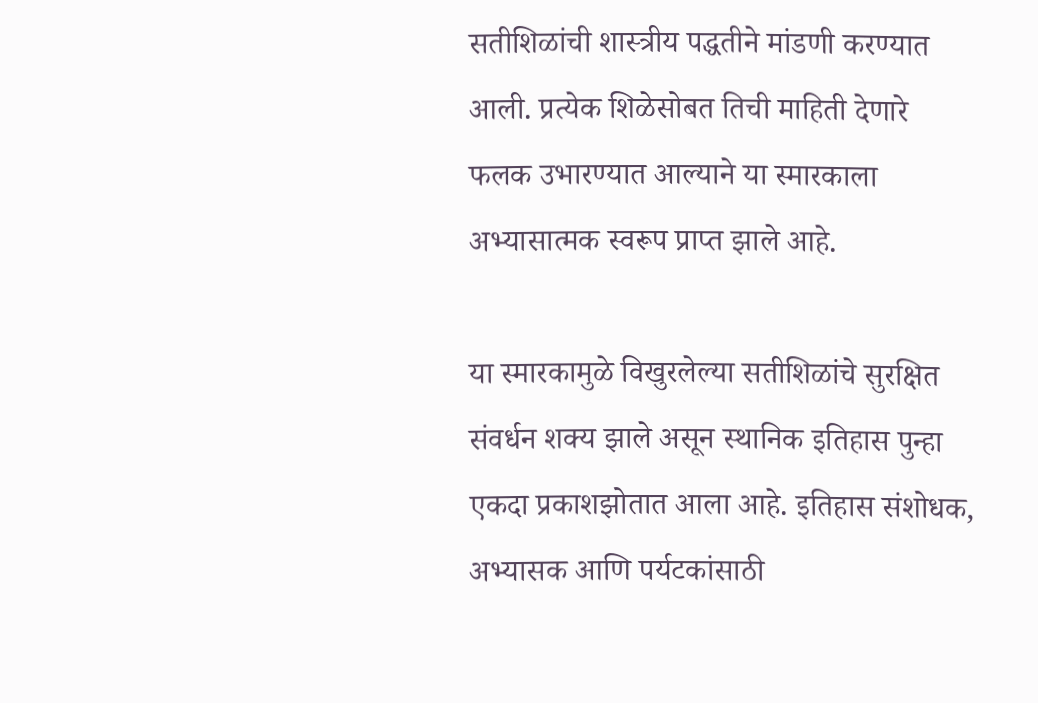सतीशिळांची शास्त्रीय पद्धतीने मांडणी करण्यात आली. प्रत्येक शिळेसोबत तिची माहिती देणारे फलक उभारण्यात आल्याने या स्मारकाला अभ्यासात्मक स्वरूप प्राप्त झाले आहे.

या स्मारकामुळे विखुरलेल्या सतीशिळांचे सुरक्षित संवर्धन शक्य झाले असून स्थानिक इतिहास पुन्हा एकदा प्रकाशझोतात आला आहे. इतिहास संशोधक, अभ्यासक आणि पर्यटकांसाठी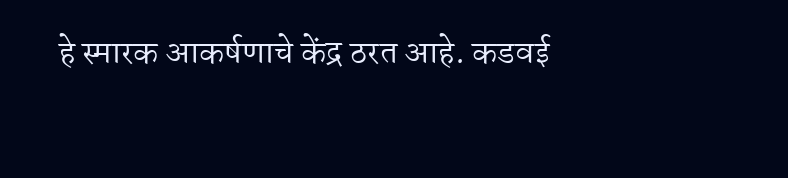हे स्मारक आकर्षणाचे केंद्र ठरत आहे. कडवई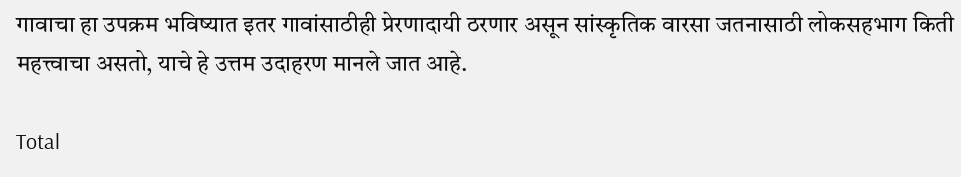गावाचा हा उपक्रम भविष्यात इतर गावांसाठीही प्रेरणादायी ठरणार असून सांस्कृतिक वारसा जतनासाठी लोकसहभाग किती महत्त्वाचा असतो, याचे हे उत्तम उदाहरण मानले जात आहे.

Total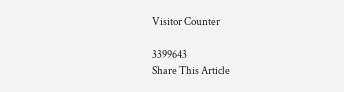Visitor Counter

3399643
Share This Article